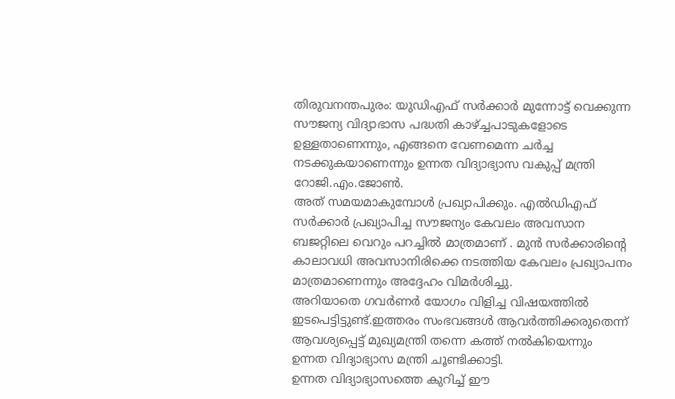തിരുവനന്തപുരം: യുഡിഎഫ് സർക്കാർ മുന്നോട്ട് വെക്കുന്ന സൗജന്യ വിദ്യാഭാസ പദ്ധതി കാഴ്ച്ചപാടുകളോടെ ഉള്ളതാണെന്നും, എങ്ങനെ വേണമെന്ന ചർച്ച നടക്കുകയാണെന്നും ഉന്നത വിദ്യാഭ്യാസ വകുപ്പ് മന്ത്രി റോജി.എം.ജോൺ.
അത് സമയമാകുമ്പോൾ പ്രഖ്യാപിക്കും. എൽഡിഎഫ് സർക്കാർ പ്രഖ്യാപിച്ച സൗജന്യം കേവലം അവസാന ബജറ്റിലെ വെറും പറച്ചിൽ മാത്രമാണ് . മുൻ സർക്കാരിൻ്റെ കാലാവധി അവസാനിരിക്കെ നടത്തിയ കേവലം പ്രഖ്യാപനം മാത്രമാണെന്നും അദ്ദേഹം വിമർശിച്ചു.
അറിയാതെ ഗവർണർ യോഗം വിളിച്ച വിഷയത്തിൽ ഇടപെട്ടിട്ടുണ്ട്.ഇത്തരം സംഭവങ്ങൾ ആവർത്തിക്കരുതെന്ന് ആവശ്യപ്പെട്ട് മുഖ്യമന്ത്രി തന്നെ കത്ത് നൽകിയെന്നും ഉന്നത വിദ്യാഭ്യാസ മന്ത്രി ചൂണ്ടിക്കാട്ടി.
ഉന്നത വിദ്യാഭ്യാസത്തെ കുറിച്ച് ഈ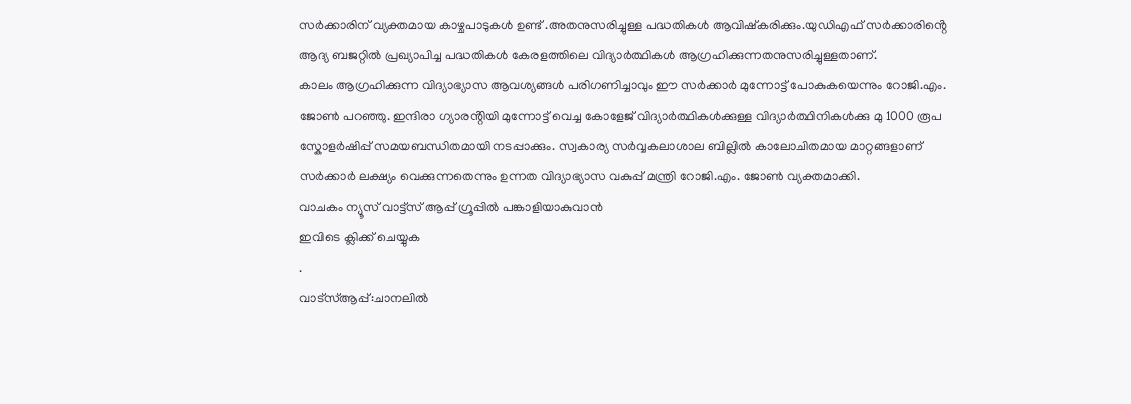സർക്കാരിന് വ്യക്തമായ കാഴ്ചപാടുകൾ ഉണ്ട് .അതനുസരിച്ചുള്ള പദ്ധതികൾ ആവിഷ്കരിക്കും.യുഡിഎഫ് സർക്കാരിൻ്റെ ആദ്യ ബജറ്റിൽ പ്രഖ്യാപിച്ച പദ്ധതികൾ കേരളത്തിലെ വിദ്യാർത്ഥികൾ ആഗ്രഹിക്കുന്നതനുസരിച്ചുള്ളതാണ്.
കാലം ആഗ്രഹിക്കുന്ന വിദ്യാഭ്യാസ ആവശ്യങ്ങൾ പരിഗണിച്ചാവും ഈ സർക്കാർ മുന്നോട്ട് പോകുകയെന്നും റോജി.എം. ജോൺ പറഞ്ഞു. ഇന്ദിരാ ഗ്യാരൻ്റിയി മുന്നോട്ട് വെച്ച കോളേജ് വിദ്യാർത്ഥികൾക്കുള്ള വിദ്യാർത്ഥിനികൾക്കു മു 1000 രൂപ സ്കോളർഷിപ്പ് സമയബന്ധിതമായി നടപ്പാക്കും. സ്വകാര്യ സർവ്വകലാശാല ബില്ലിൽ കാലോചിതമായ മാറ്റങ്ങളാണ് സർക്കാർ ലക്ഷ്യം വെക്കുന്നതെന്നും ഉന്നത വിദ്യാഭ്യാസ വകുപ്പ് മന്ത്രി റോജി.എം. ജോൺ വ്യക്തമാക്കി.
വാചകം ന്യൂസ് വാട്ട്സ് ആപ്പ് ഗ്രൂപ്പിൽ പങ്കാളിയാകുവാൻ
ഇവിടെ ക്ലിക്ക് ചെയ്യുക
.
വാട്സ്ആപ്പ്:ചാനലിൽ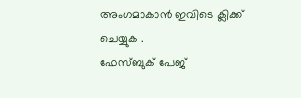അംഗമാകാൻ ഇവിടെ ക്ലിക്ക് ചെയ്യുക .
ഫേസ്ബുക് പേജ്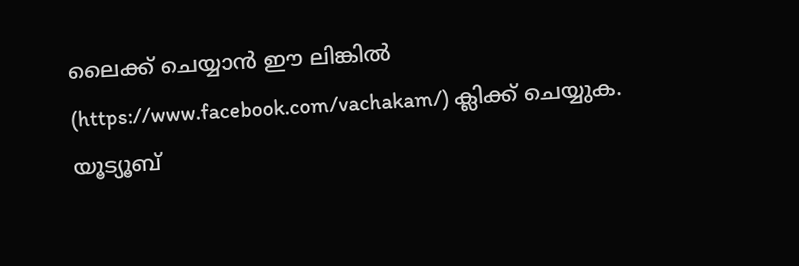ലൈക്ക് ചെയ്യാൻ ഈ ലിങ്കിൽ (https://www.facebook.com/vachakam/) ക്ലിക്ക് ചെയ്യുക.
യൂട്യൂബ്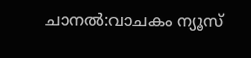ചാനൽ:വാചകം ന്യൂസ്